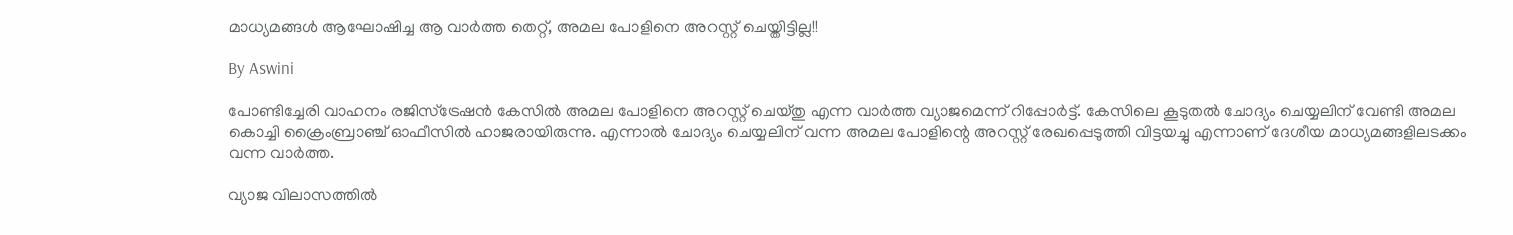മാധ്യമങ്ങള്‍ ആഘോഷിച്ച ആ വാര്‍ത്ത തെറ്റ്, അമല പോളിനെ അറസ്റ്റ് ചെയ്തിട്ടില്ല!!

By Aswini

പോണ്ടിച്ചേരി വാഹനം രജിസ്‌ട്രേഷന്‍ കേസില്‍ അമല പോളിനെ അറസ്റ്റ് ചെയ്തു എന്ന വാര്‍ത്ത വ്യാജമെന്ന് റിപ്പോര്‍ട്ട്. കേസിലെ കൂടുതല്‍ ചോദ്യം ചെയ്യലിന് വേണ്ടി അമല കൊച്ചി ക്രൈംബ്രാഞ്ച് ഓഫീസില്‍ ഹാജരായിരുന്നു. എന്നാല്‍ ചോദ്യം ചെയ്യലിന് വന്ന അമല പോളിന്റെ അറസ്റ്റ് രേഖപ്പെടുത്തി വിട്ടയച്ചു എന്നാണ് ദേശീയ മാധ്യമങ്ങളിലടക്കം വന്ന വാര്‍ത്ത.

വ്യാജ വിലാസത്തില്‍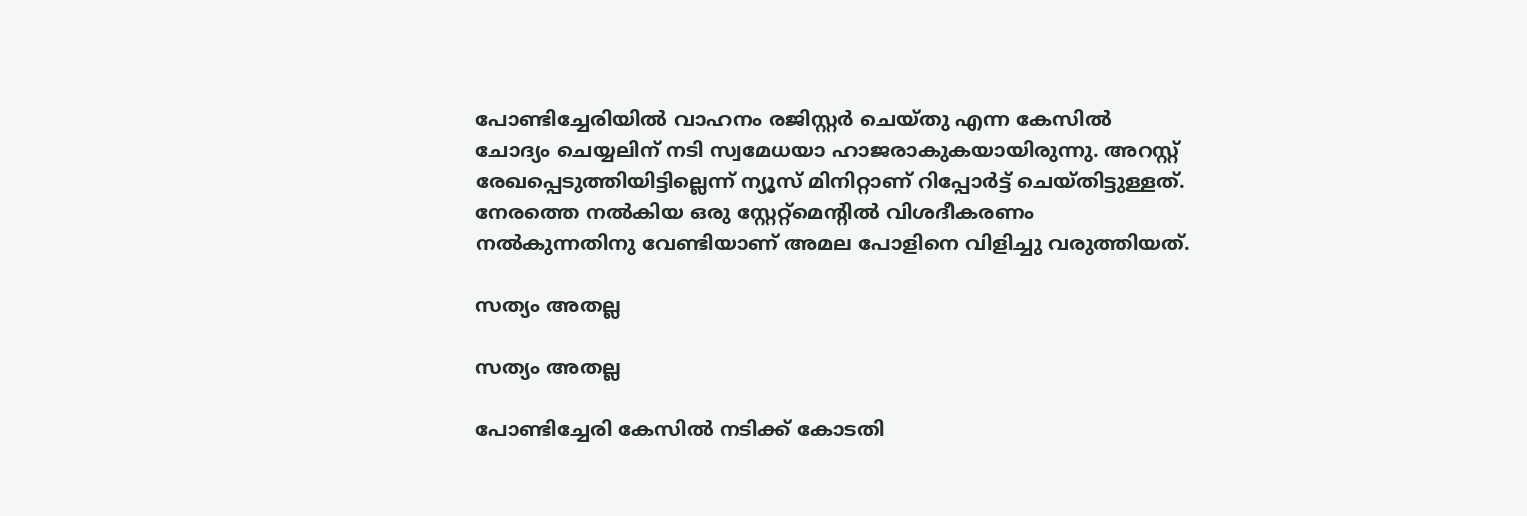പോണ്ടിച്ചേരിയില്‍ വാഹനം രജിസ്റ്റര്‍ ചെയ്തു എന്ന കേസില്‍ ചോദ്യം ചെയ്യലിന് നടി സ്വമേധയാ ഹാജരാകുകയായിരുന്നു. അറസ്റ്റ് രേഖപ്പെടുത്തിയിട്ടില്ലെന്ന് ന്യൂസ് മിനിറ്റാണ് റിപ്പോര്‍ട്ട് ചെയ്തിട്ടുള്ളത്. നേരത്തെ നല്‍കിയ ഒരു സ്റ്റേറ്റ്മെന്‍റില്‍ വിശദീകരണം നല്‍കുന്നതിനു വേണ്ടിയാണ് അമല പോളിനെ വിളിച്ചു വരുത്തിയത്.

സത്യം അതല്ല

സത്യം അതല്ല

പോണ്ടിച്ചേരി കേസില്‍ നടിക്ക് കോടതി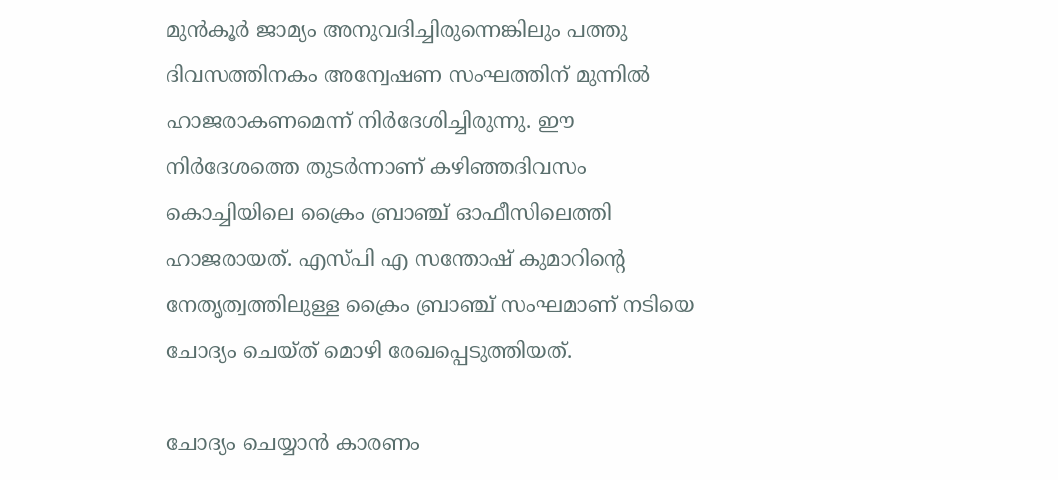മുന്‍കൂര്‍ ജാമ്യം അനുവദിച്ചിരുന്നെങ്കിലും പത്തു ദിവസത്തിനകം അന്വേഷണ സംഘത്തിന് മുന്നില്‍ ഹാജരാകണമെന്ന് നിര്‍ദേശിച്ചിരുന്നു. ഈ നിര്‍ദേശത്തെ തുടര്‍ന്നാണ് കഴിഞ്ഞദിവസം കൊച്ചിയിലെ ക്രൈം ബ്രാഞ്ച് ഓഫീസിലെത്തി ഹാജരായത്. എസ്പി എ സന്തോഷ് കുമാറിന്റെ നേതൃത്വത്തിലുള്ള ക്രൈം ബ്രാഞ്ച് സംഘമാണ് നടിയെ ചോദ്യം ചെയ്ത് മൊഴി രേഖപ്പെടുത്തിയത്.

ചോദ്യം ചെയ്യാന്‍ കാരണം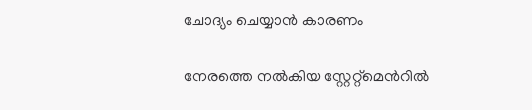ചോദ്യം ചെയ്യാന്‍ കാരണം

നേരത്തെ നല്‍കിയ സ്റ്റേറ്റ്മെന്‍റില്‍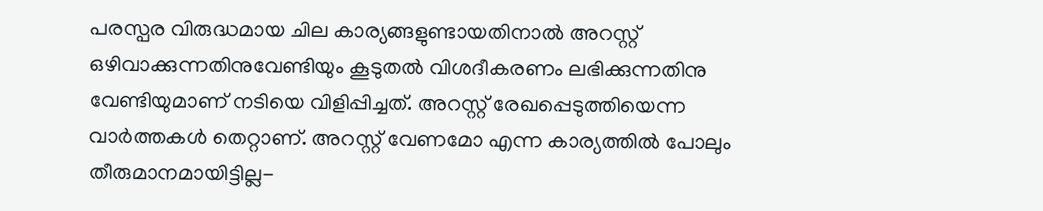പരസ്പര വിരുദ്ധമായ ചില കാര്യങ്ങളുണ്ടായതിനാല്‍ അറസ്റ്റ് ഒഴിവാക്കുന്നതിനുവേണ്ടിയും കൂടുതല്‍ വിശദീകരണം ലഭിക്കുന്നതിനു വേണ്ടിയുമാണ് നടിയെ വിളിപ്പിച്ചത്. അറസ്റ്റ് രേഖപ്പെടുത്തിയെന്ന വാര്‍ത്തകള്‍ തെറ്റാണ്. അറസ്റ്റ് വേണമോ എന്ന കാര്യത്തില്‍ പോലും തീരുമാനമായിട്ടില്ല-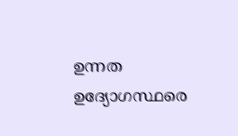ഉന്നത ഉദ്യോഗസ്ഥരെ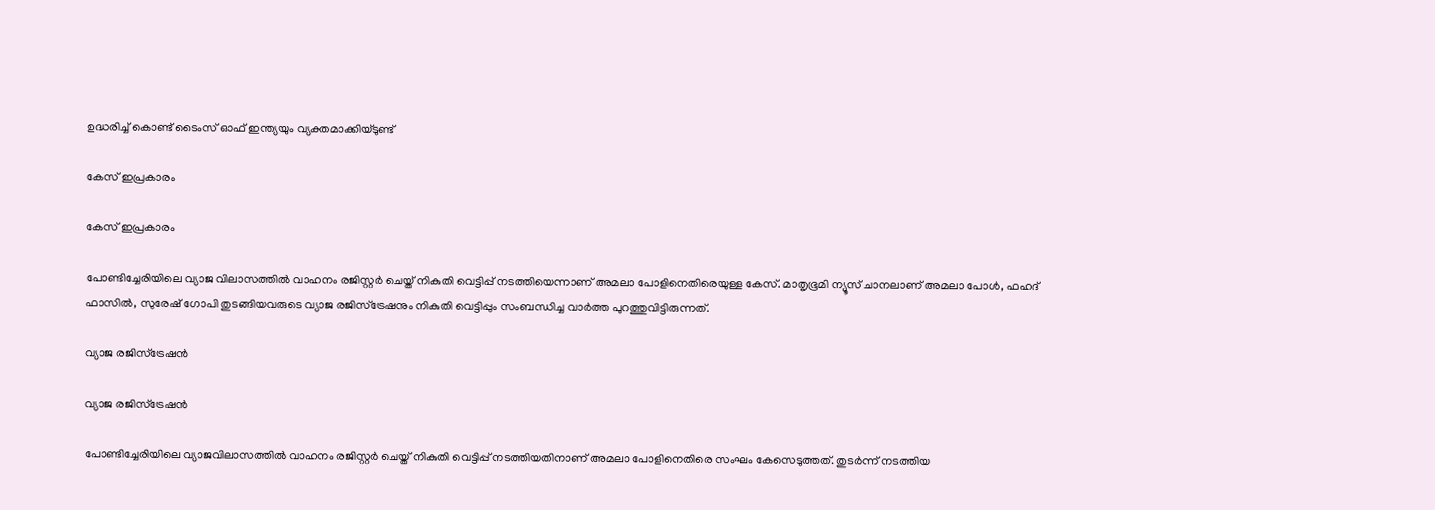ഉദ്ധരിച്ച് കൊണ്ട് ടൈംസ് ഓഫ് ഇന്ത്യയും വ്യക്തമാക്കിയ്ടുണ്ട്

കേസ് ഇപ്രകാരം

കേസ് ഇപ്രകാരം

പോണ്ടിച്ചേരിയിലെ വ്യാജ വിലാസത്തില്‍ വാഹനം രജിസ്റ്റര്‍ ചെയ്ത് നികുതി വെട്ടിപ്പ് നടത്തിയെന്നാണ് അമലാ പോളിനെതിരെയുള്ള കേസ്. മാതൃഭൂമി ന്യൂസ് ചാനലാണ് അമലാ പോള്‍, ഫഹദ് ഫാസില്‍, സുരേഷ് ഗോപി തുടങ്ങിയവരുടെ വ്യാജ രജിസ്‌ട്രേഷനും നികുതി വെട്ടിപ്പും സംബന്ധിച്ച വാര്‍ത്ത പുറത്തുവിട്ടിരുന്നത്.

വ്യാജ രജിസ്‌ട്രേഷന്‍

വ്യാജ രജിസ്‌ട്രേഷന്‍

പോണ്ടിച്ചേരിയിലെ വ്യാജവിലാസത്തില്‍ വാഹനം രജിസ്റ്റര്‍ ചെയ്ത് നികുതി വെട്ടിപ്പ് നടത്തിയതിനാണ് അമലാ പോളിനെതിരെ സംഘം കേസെടുത്തത്. തുടര്‍ന്ന് നടത്തിയ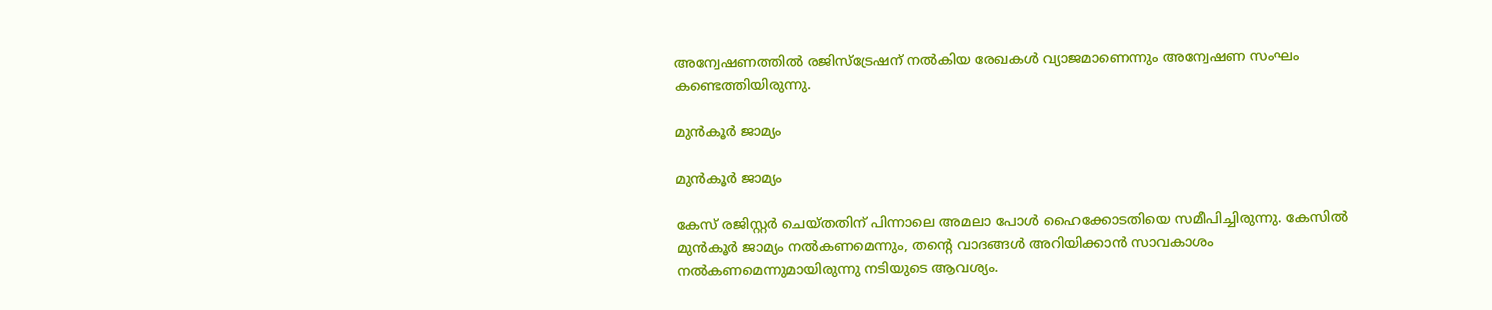അന്വേഷണത്തില്‍ രജിസ്‌ട്രേഷന് നല്‍കിയ രേഖകള്‍ വ്യാജമാണെന്നും അന്വേഷണ സംഘം കണ്ടെത്തിയിരുന്നു.

മുന്‍കൂര്‍ ജാമ്യം

മുന്‍കൂര്‍ ജാമ്യം

കേസ് രജിസ്റ്റര്‍ ചെയ്തതിന് പിന്നാലെ അമലാ പോള്‍ ഹൈക്കോടതിയെ സമീപിച്ചിരുന്നു. കേസില്‍ മുന്‍കൂര്‍ ജാമ്യം നല്‍കണമെന്നും, തന്റെ വാദങ്ങള്‍ അറിയിക്കാന്‍ സാവകാശം നല്‍കണമെന്നുമായിരുന്നു നടിയുടെ ആവശ്യം.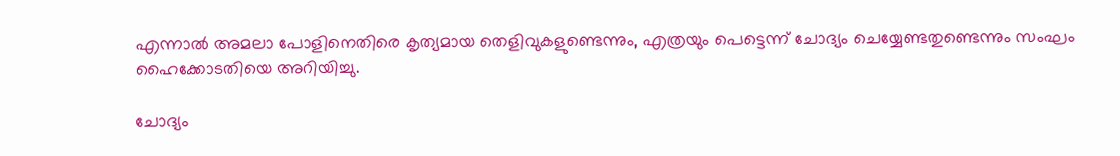എന്നാല്‍ അമലാ പോളിനെതിരെ കൃത്യമായ തെളിവുകളുണ്ടെന്നും, എത്രയും പെട്ടെന്ന് ചോദ്യം ചെയ്യേണ്ടതുണ്ടെന്നും സംഘം ഹൈക്കോടതിയെ അറിയിച്ചു.

ചോദ്യം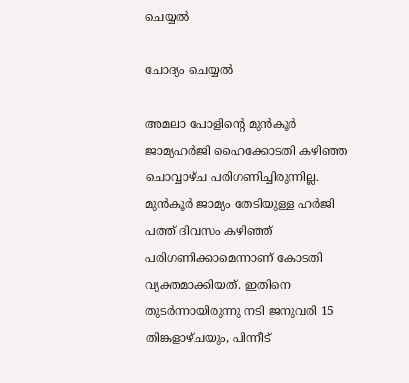ചെയ്യല്‍

ചോദ്യം ചെയ്യല്‍

അമലാ പോളിന്റെ മുന്‍കൂര്‍ ജാമ്യഹര്‍ജി ഹൈക്കോടതി കഴിഞ്ഞ ചൊവ്വാഴ്ച പരിഗണിച്ചിരുന്നില്ല. മുന്‍കൂര്‍ ജാമ്യം തേടിയുള്ള ഹര്‍ജി പത്ത് ദിവസം കഴിഞ്ഞ് പരിഗണിക്കാമെന്നാണ് കോടതി വ്യക്തമാക്കിയത്. ഇതിനെ തുടര്‍ന്നായിരുന്നു നടി ജനുവരി 15 തിങ്കളാഴ്ചയും, പിന്നീട്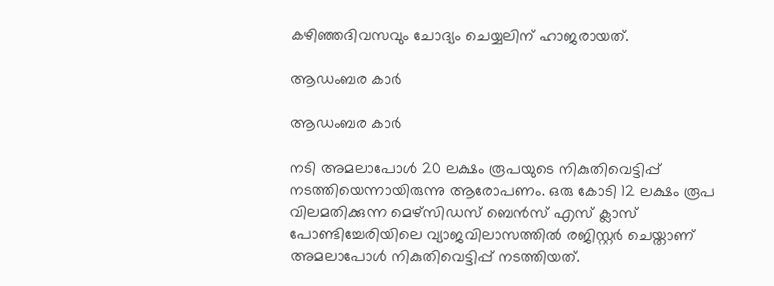കഴിഞ്ഞദിവസവും ചോദ്യം ചെയ്യലിന് ഹാജരായത്.

ആഡംബര കാര്‍

ആഡംബര കാര്‍

നടി അമലാപോള്‍ 20 ലക്ഷം രൂപയുടെ നികുതിവെട്ടിപ്പ് നടത്തിയെന്നായിരുന്നു ആരോപണം. ഒരു കോടി 12 ലക്ഷം രൂപ വിലമതിക്കുന്ന മെഴ്‌സിഡസ് ബെന്‍സ് എസ് ക്ലാസ് പോണ്ടിച്ചേരിയിലെ വ്യാജവിലാസത്തില്‍ രജിസ്റ്റര്‍ ചെയ്താണ് അമലാപോള്‍ നികുതിവെട്ടിപ്പ് നടത്തിയത്.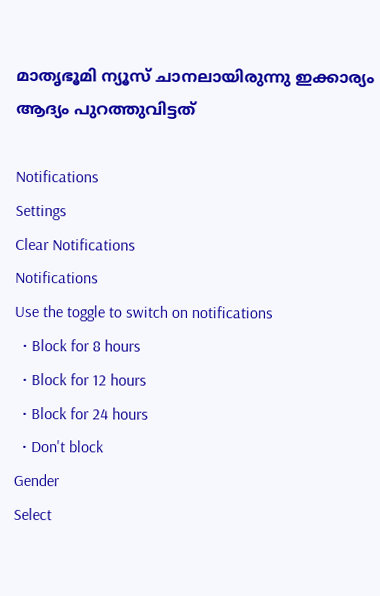മാതൃഭൂമി ന്യൂസ് ചാനലായിരുന്നു ഇക്കാര്യം ആദ്യം പുറത്തുവിട്ടത്

Notifications
Settings
Clear Notifications
Notifications
Use the toggle to switch on notifications
  • Block for 8 hours
  • Block for 12 hours
  • Block for 24 hours
  • Don't block
Gender
Select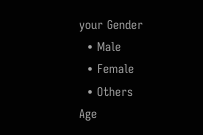your Gender
  • Male
  • Female
  • Others
Age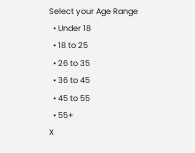Select your Age Range
  • Under 18
  • 18 to 25
  • 26 to 35
  • 36 to 45
  • 45 to 55
  • 55+
X